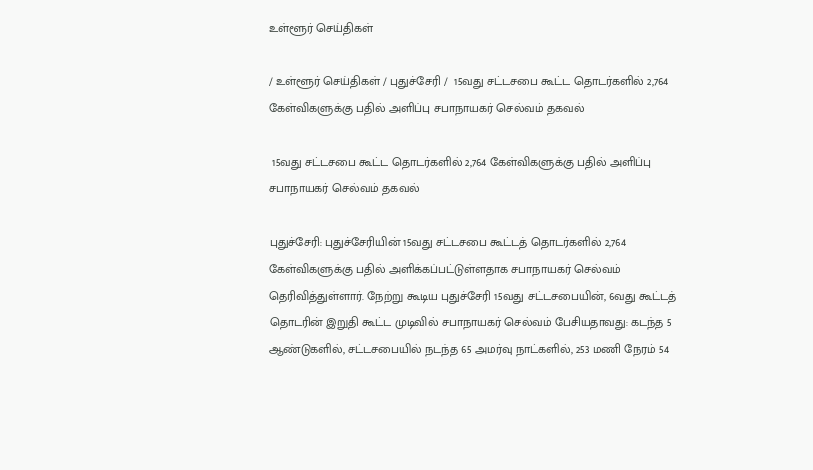உள்ளூர் செய்திகள்

/ உள்ளூர் செய்திகள் / புதுச்சேரி /  15வது சட்டசபை கூட்ட தொடர்களில் 2,764 கேள்விகளுக்கு பதில் அளிப்பு சபாநாயகர் செல்வம் தகவல்

 15வது சட்டசபை கூட்ட தொடர்களில் 2,764 கேள்விகளுக்கு பதில் அளிப்பு சபாநாயகர் செல்வம் தகவல்

புதுச்சேரி: புதுச்சேரியின் 15வது சட்டசபை கூட்டத் தொடர்களில் 2,764 கேள்விகளுக்கு பதில் அளிக்கப்பட்டுள்ளதாக சபாநாயகர் செல்வம் தெரிவித்துள்ளார். நேற்று கூடிய புதுச்சேரி 15வது சட்டசபையின், 6வது கூட்டத் தொடரின் இறுதி கூட்ட முடிவில் சபாநாயகர் செல்வம் பேசியதாவது: கடந்த 5 ஆண்டுகளில், சட்டசபையில் நடந்த 65 அமர்வு நாட்களில், 253 மணி நேரம் 54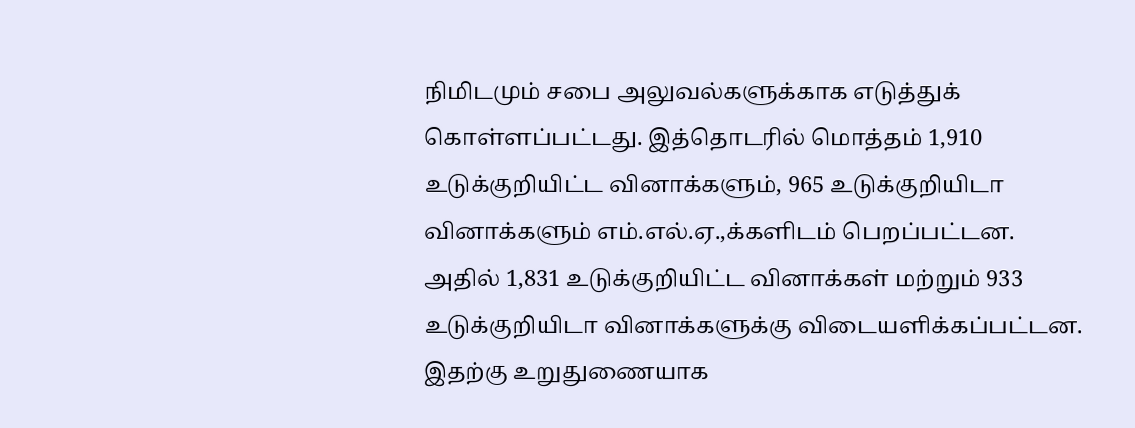நிமிடமும் சபை அலுவல்களுக்காக எடுத்துக் கொள்ளப்பட்டது. இத்தொடரில் மொத்தம் 1,910 உடுக்குறியிட்ட வினாக்களும், 965 உடுக்குறியிடா வினாக்களும் எம்.எல்.ஏ.,க்களிடம் பெறப்பட்டன. அதில் 1,831 உடுக்குறியிட்ட வினாக்கள் மற்றும் 933 உடுக்குறியிடா வினாக்களுக்கு விடையளிக்கப்பட்டன. இதற்கு உறுதுணையாக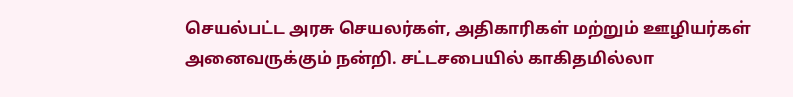செயல்பட்ட அரசு செயலர்கள், அதிகாரிகள் மற்றும் ஊழியர்கள் அனைவருக்கும் நன்றி. சட்டசபையில் காகிதமில்லா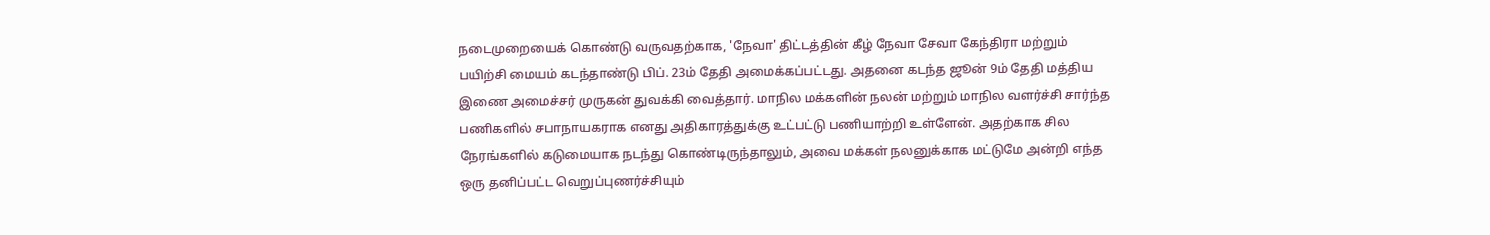நடைமுறையைக் கொண்டு வருவதற்காக, 'நேவா' திட்டத்தின் கீழ் நேவா சேவா கேந்திரா மற்றும் பயிற்சி மையம் கடந்தாண்டு பிப். 23ம் தேதி அமைக்கப்பட்டது. அதனை கடந்த ஜூன் 9ம் தேதி மத்திய இணை அமைச்சர் முருகன் துவக்கி வைத்தார். மாநில மக்களின் நலன் மற்றும் மாநில வளர்ச்சி சார்ந்த பணிகளில் சபாநாயகராக எனது அதிகாரத்துக்கு உட்பட்டு பணியாற்றி உள்ளேன். அதற்காக சில நேரங்களில் கடுமையாக நடந்து கொண்டிருந்தாலும், அவை மக்கள் நலனுக்காக மட்டுமே அன்றி எந்த ஒரு தனிப்பட்ட வெறுப்புணர்ச்சியும்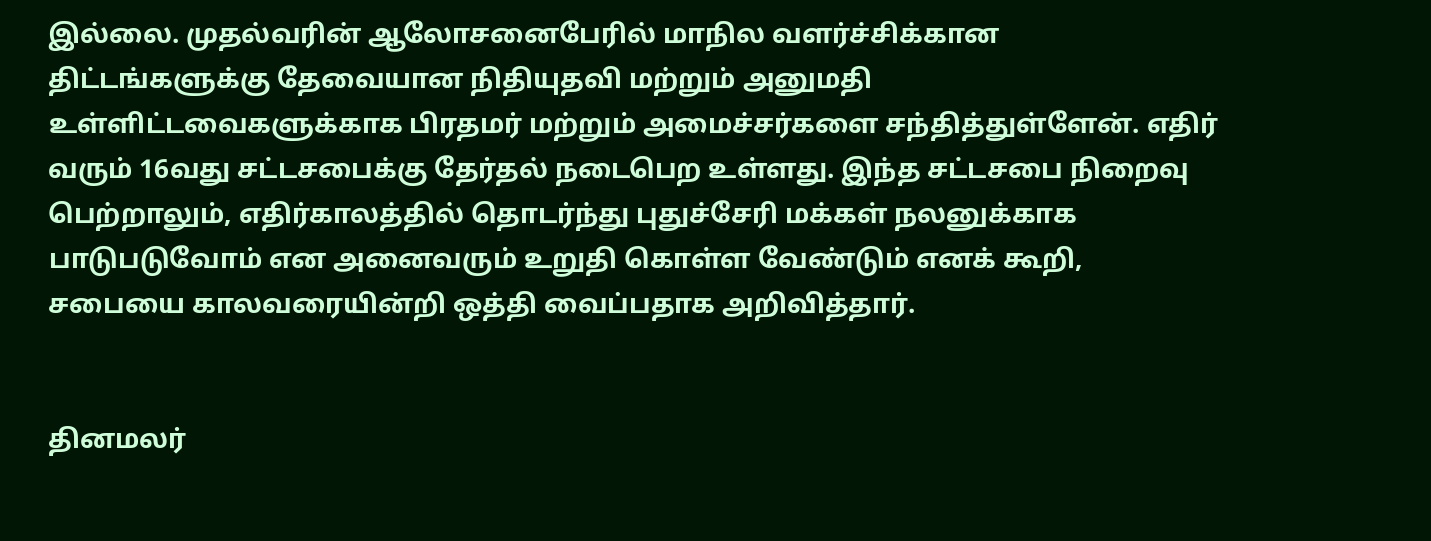இல்லை. முதல்வரின் ஆலோசனைபேரில் மாநில வளர்ச்சிக்கான திட்டங்களுக்கு தேவையான நிதியுதவி மற்றும் அனுமதி உள்ளிட்டவைகளுக்காக பிரதமர் மற்றும் அமைச்சர்களை சந்தித்துள்ளேன். எதிர் வரும் 16வது சட்டசபைக்கு தேர்தல் நடைபெற உள்ளது. இந்த சட்டசபை நிறைவு பெற்றாலும், எதிர்காலத்தில் தொடர்ந்து புதுச்சேரி மக்கள் நலனுக்காக பாடுபடுவோம் என அனைவரும் உறுதி கொள்ள வேண்டும் எனக் கூறி, சபையை காலவரையின்றி ஒத்தி வைப்பதாக அறிவித்தார்.


தினமலர்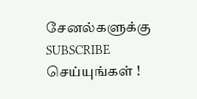சேனல்களுக்கு SUBSCRIBE செய்யுங்கள் !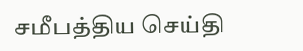சமீபத்திய செய்தி